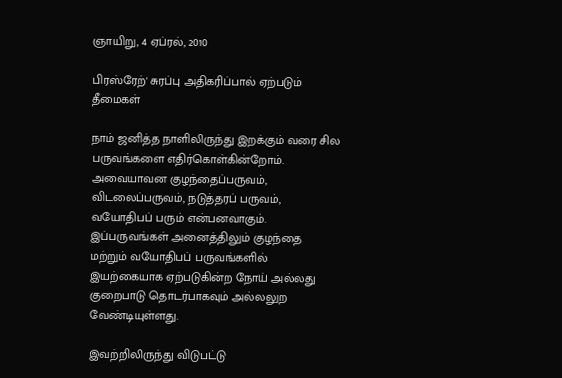ஞாயிறு, 4 ஏப்ரல், 2010

பிரஸ்ரேற்' சுரப்பு அதிகரிப்பால் ஏற்படும் தீமைகள்

நாம் ஜனித்த நாளிலிருந்து இறக்கும் வரை சில பருவங்களை எதிர்கொள்கின்றோம். அவையாவன குழந்தைப்பருவம், விடலைப்பருவம், நடுத்தரப் பருவம், வயோதிபப் பரும் என்பனவாகும். இப்பருவங்கள் அனைத்திலும் குழந்தை மற்றும் வயோதிபப் பருவங்களில் இயற்கையாக ஏற்படுகின்ற நோய் அல்லது குறைபாடு தொடர்பாகவும் அல்லலுற வேண்டியுள்ளது.

இவற்றிலிருந்து விடுபட்டு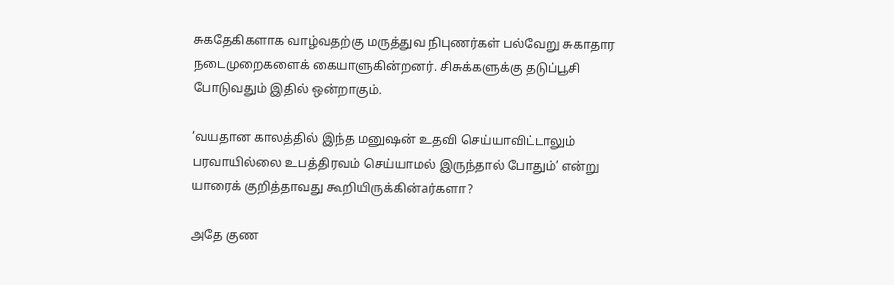சுகதேகிகளாக வாழ்வதற்கு மருத்துவ நிபுணர்கள் பல்வேறு சுகாதார நடைமுறைகளைக் கையாளுகின்றனர். சிசுக்களுக்கு தடுப்பூசி போடுவதும் இதில் ஒன்றாகும்.

‘வயதான காலத்தில் இந்த மனுஷன் உதவி செய்யாவிட்டாலும் பரவாயில்லை உபத்திரவம் செய்யாமல் இருந்தால் போதும்’ என்று யாரைக் குறித்தாவது கூறியிருக்கின்aர்களா?

அதே குண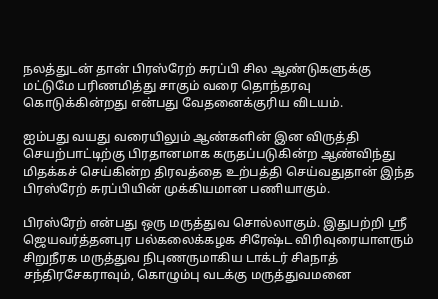நலத்துடன் தான் பிரஸ்ரேற் சுரப்பி சில ஆண்டுகளுக்கு மட்டுமே பரிணமித்து சாகும் வரை தொந்தரவு கொடுக்கின்றது என்பது வேதனைக்குரிய விடயம்.

ஐம்பது வயது வரையிலும் ஆண்களின் இன விருத்தி செயற்பாட்டிற்கு பிரதானமாக கருதப்படுகின்ற ஆண்விந்து மிதக்கச் செய்கின்ற திரவத்தை உற்பத்தி செய்வதுதான் இந்த பிரஸ்ரேற் சுரப்பியின் முக்கியமான பணியாகும்.

பிரஸ்ரேற் என்பது ஒரு மருத்துவ சொல்லாகும். இதுபற்றி ஸ்ரீ ஜெயவர்த்தனபுர பல்கலைக்கழக சிரேஷ்ட விரிவுரையாளரும் சிறுநீரக மருத்துவ நிபுணருமாகிய டாக்டர் சிaநாத் சந்திரசேகராவும், கொழும்பு வடக்கு மருத்துவமனை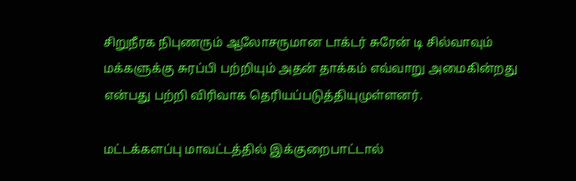சிறுநீரக நிபுணரும் ஆலோசருமான டாக்டர் சுரேன் டி சில்வாவும் மக்களுக்கு சுரப்பி பற்றியும் அதன் தாக்கம் எவ்வாறு அமைகின்றது என்பது பற்றி விரிவாக தெரியப்படுத்தியுமுள்ளனர்.

மட்டக்களப்பு மாவட்டத்தில் இக்குறைபாட்டால்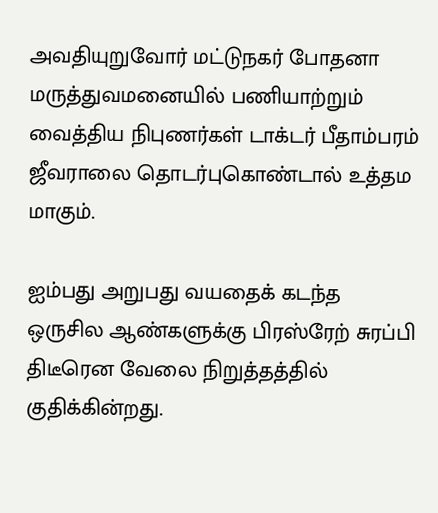அவதியுறுவோர் மட்டுநகர் போதனா மருத்துவமனையில் பணியாற்றும் வைத்திய நிபுணர்கள் டாக்டர் பீதாம்பரம் ஜீவராலை தொடர்புகொண்டால் உத்தம மாகும்.

ஐம்பது அறுபது வயதைக் கடந்த ஒருசில ஆண்களுக்கு பிரஸ்ரேற் சுரப்பி திடீரென வேலை நிறுத்தத்தில் குதிக்கின்றது.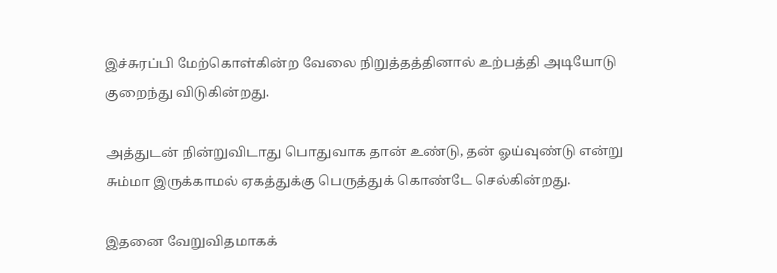இச்சுரப்பி மேற்கொள்கின்ற வேலை நிறுத்தத்தினால் உற்பத்தி அடியோடு குறைந்து விடுகின்றது.

அத்துடன் நின்றுவிடாது பொதுவாக தான் உண்டு, தன் ஓய்வுண்டு என்று சும்மா இருக்காமல் ஏகத்துக்கு பெருத்துக் கொண்டே செல்கின்றது.

இதனை வேறுவிதமாகக்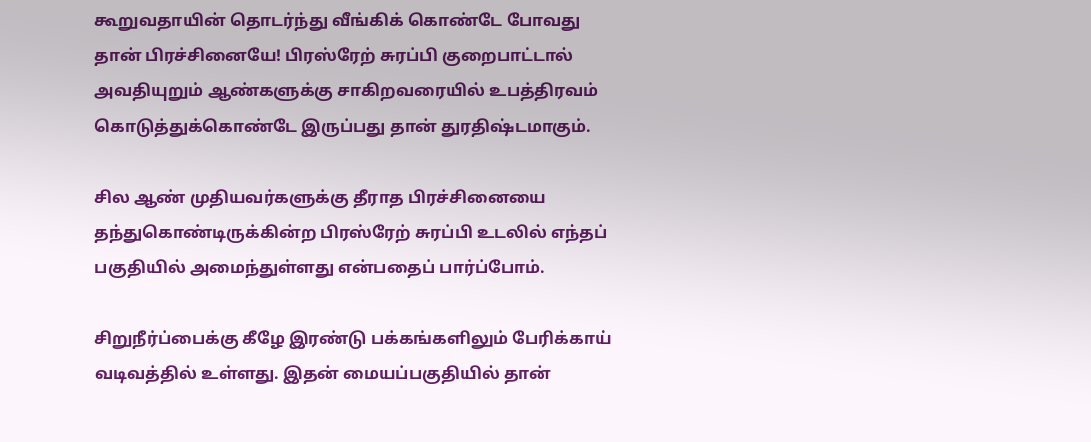கூறுவதாயின் தொடர்ந்து வீங்கிக் கொண்டே போவது தான் பிரச்சினையே! பிரஸ்ரேற் சுரப்பி குறைபாட்டால் அவதியுறும் ஆண்களுக்கு சாகிறவரையில் உபத்திரவம் கொடுத்துக்கொண்டே இருப்பது தான் துரதிஷ்டமாகும்.

சில ஆண் முதியவர்களுக்கு தீராத பிரச்சினையை தந்துகொண்டிருக்கின்ற பிரஸ்ரேற் சுரப்பி உடலில் எந்தப் பகுதியில் அமைந்துள்ளது என்பதைப் பார்ப்போம்.

சிறுநீர்ப்பைக்கு கீழே இரண்டு பக்கங்களிலும் பேரிக்காய் வடிவத்தில் உள்ளது. இதன் மையப்பகுதியில் தான்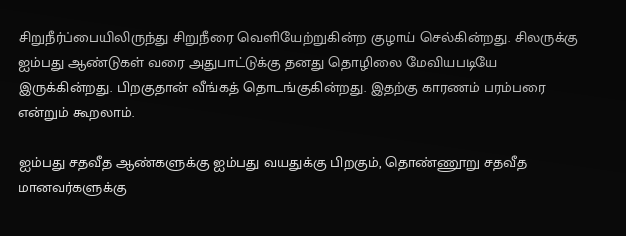சிறுநீர்ப்பையிலிருந்து சிறுநீரை வெளியேற்றுகின்ற குழாய் செல்கின்றது. சிலருக்கு ஐம்பது ஆண்டுகள் வரை அதுபாட்டுக்கு தனது தொழிலை மேவியபடியே இருக்கின்றது. பிறகுதான் வீங்கத் தொடங்குகின்றது. இதற்கு காரணம் பரம்பரை என்றும் கூறலாம்.

ஐம்பது சதவீத ஆண்களுக்கு ஐம்பது வயதுக்கு பிறகும், தொண்ணூறு சதவீத மானவர்களுக்கு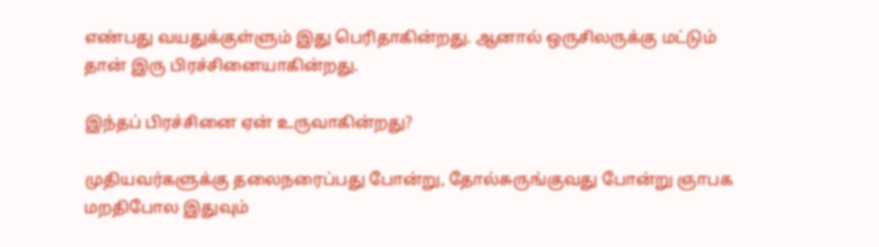எண்பது வயதுக்குள்ளும் இது பெரிதாகின்றது. ஆனால் ஒருசிலருக்கு மட்டும் தான் இரு பிரச்சினையாகின்றது.

இந்தப் பிரச்சினை ஏன் உருவாகின்றது?

முதியவர்களுக்கு தலைநரைப்பது போன்று, தோல்சுருங்குவது போன்று ஞாபக மறதிபோல இதுவும்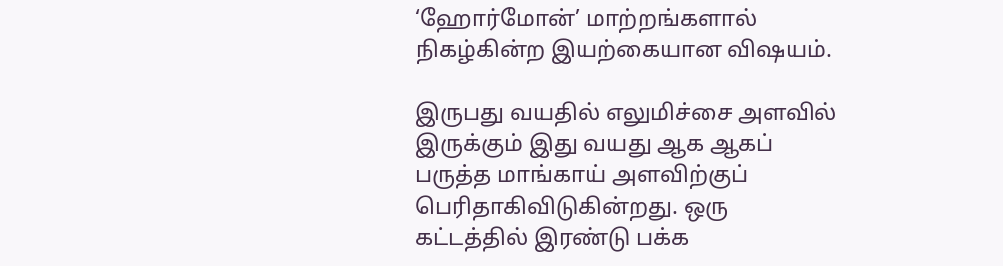‘ஹோர்மோன்’ மாற்றங்களால் நிகழ்கின்ற இயற்கையான விஷயம்.

இருபது வயதில் எலுமிச்சை அளவில் இருக்கும் இது வயது ஆக ஆகப் பருத்த மாங்காய் அளவிற்குப் பெரிதாகிவிடுகின்றது. ஒரு கட்டத்தில் இரண்டு பக்க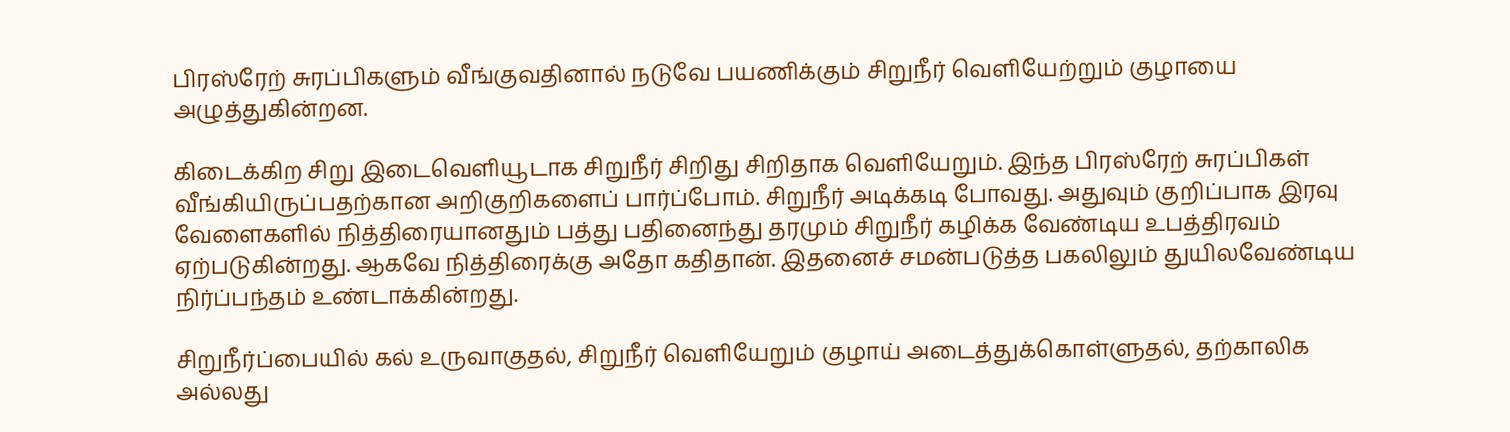பிரஸ்ரேற் சுரப்பிகளும் வீங்குவதினால் நடுவே பயணிக்கும் சிறுநீர் வெளியேற்றும் குழாயை அழுத்துகின்றன.

கிடைக்கிற சிறு இடைவெளியூடாக சிறுநீர் சிறிது சிறிதாக வெளியேறும். இந்த பிரஸ்ரேற் சுரப்பிகள் வீங்கியிருப்பதற்கான அறிகுறிகளைப் பார்ப்போம். சிறுநீர் அடிக்கடி போவது. அதுவும் குறிப்பாக இரவு வேளைகளில் நித்திரையானதும் பத்து பதினைந்து தரமும் சிறுநீர் கழிக்க வேண்டிய உபத்திரவம் ஏற்படுகின்றது. ஆகவே நித்திரைக்கு அதோ கதிதான். இதனைச் சமன்படுத்த பகலிலும் துயிலவேண்டிய நிர்ப்பந்தம் உண்டாக்கின்றது.

சிறுநீர்ப்பையில் கல் உருவாகுதல், சிறுநீர் வெளியேறும் குழாய் அடைத்துக்கொள்ளுதல், தற்காலிக அல்லது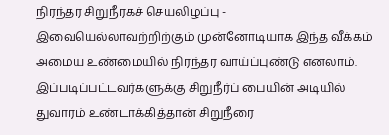நிரந்தர சிறுநீரகச் செயலிழப்பு - இவையெல்லாவற்றிற்கும் முன்னோடியாக இந்த வீக்கம் அமைய உண்மையில் நிரந்தர வாய்ப்புண்டு எனலாம். இப்படிப்பட்டவர்களுக்கு சிறுநீர்ப் பையின் அடியில் துவாரம் உண்டாக்கித்தான் சிறுநீரை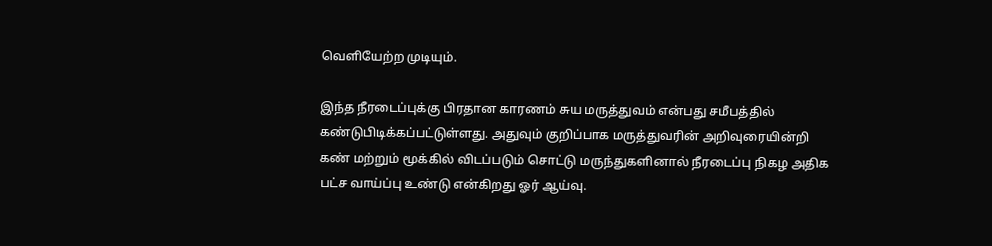வெளியேற்ற முடியும்.

இந்த நீரடைப்புக்கு பிரதான காரணம் சுய மருத்துவம் என்பது சமீபத்தில் கண்டுபிடிக்கப்பட்டுள்ளது. அதுவும் குறிப்பாக மருத்துவரின் அறிவுரையின்றி கண் மற்றும் மூக்கில் விடப்படும் சொட்டு மருந்துகளினால் நீரடைப்பு நிகழ அதிக பட்ச வாய்ப்பு உண்டு என்கிறது ஓர் ஆய்வு.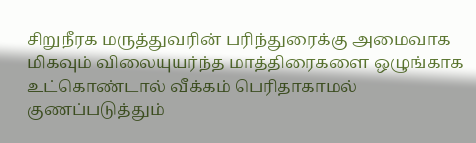சிறுநீரக மருத்துவரின் பரிந்துரைக்கு அமைவாக மிகவும் விலையுயர்ந்த மாத்திரைகளை ஒழுங்காக உட்கொண்டால் வீக்கம் பெரிதாகாமல் குணப்படுத்தும்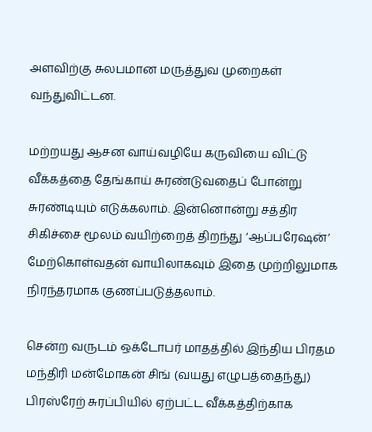அளவிற்கு சுலபமான மருத்துவ முறைகள் வந்துவிட்டன.

மற்றயது ஆசன வாய்வழியே கருவியை விட்டு வீக்கத்தை தேங்காய் சுரண்டுவதைப் போன்று சுரண்டியும் எடுக்கலாம். இன்னொன்று சத்திர சிகிச்சை மூலம் வயிற்றைத் திறந்து ‘ஆப்பரேஷன்’ மேற்கொள்வதன் வாயிலாகவும் இதை முற்றிலுமாக நிரந்தரமாக குணப்படுத்தலாம்.

சென்ற வருடம் ஒக்டோபர் மாதத்தில் இந்திய பிரதம மந்திரி மன்மோகன் சிங் (வயது எழுபத்தைந்து) பிரஸ்ரேற் சுரப்பியில் ஏற்பட்ட வீக்கத்திற்காக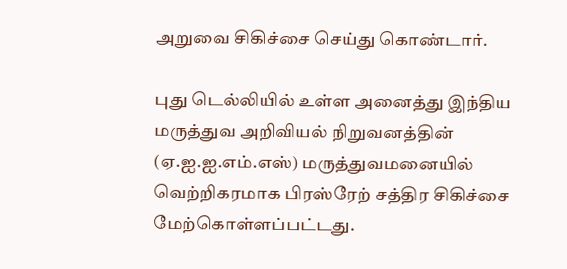அறுவை சிகிச்சை செய்து கொண்டார்.

புது டெல்லியில் உள்ள அனைத்து இந்திய மருத்துவ அறிவியல் நிறுவனத்தின் (ஏ.ஐ.ஐ.எம்.எஸ்) மருத்துவமனையில் வெற்றிகரமாக பிரஸ்ரேற் சத்திர சிகிச்சை மேற்கொள்ளப்பட்டது.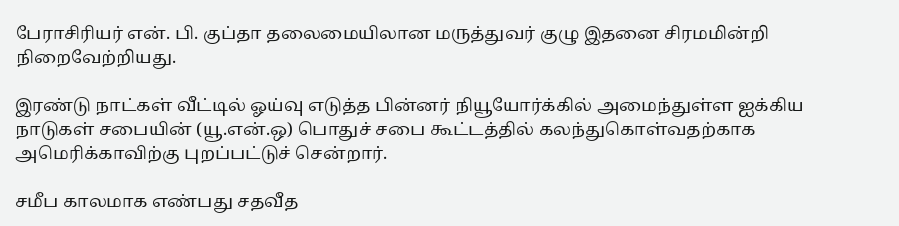பேராசிரியர் என். பி. குப்தா தலைமையிலான மருத்துவர் குழு இதனை சிரமமின்றி நிறைவேற்றியது.

இரண்டு நாட்கள் வீட்டில் ஓய்வு எடுத்த பின்னர் நியூயோர்க்கில் அமைந்துள்ள ஐக்கிய நாடுகள் சபையின் (யூ.என்.ஒ) பொதுச் சபை கூட்டத்தில் கலந்துகொள்வதற்காக அமெரிக்காவிற்கு புறப்பட்டுச் சென்றார்.

சமீப காலமாக எண்பது சதவீத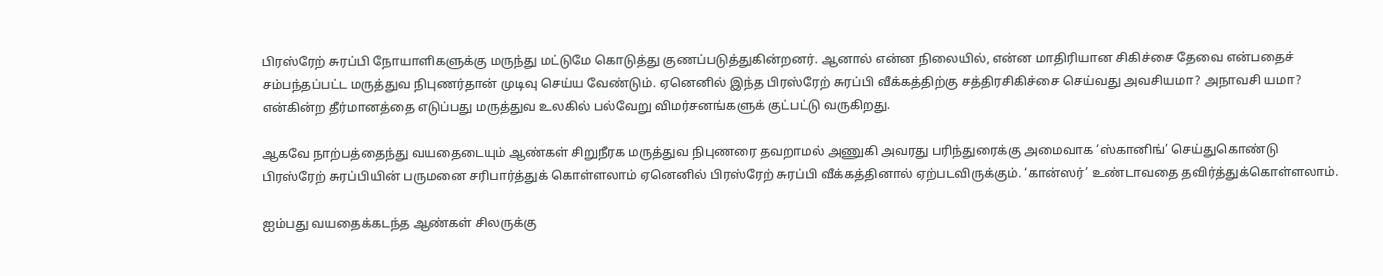பிரஸ்ரேற் சுரப்பி நோயாளிகளுக்கு மருந்து மட்டுமே கொடுத்து குணப்படுத்துகின்றனர். ஆனால் என்ன நிலையில், என்ன மாதிரியான சிகிச்சை தேவை என்பதைச் சம்பந்தப்பட்ட மருத்துவ நிபுணர்தான் முடிவு செய்ய வேண்டும். ஏனெனில் இந்த பிரஸ்ரேற் சுரப்பி வீக்கத்திற்கு சத்திரசிகிச்சை செய்வது அவசியமா? அநாவசி யமா? என்கின்ற தீர்மானத்தை எடுப்பது மருத்துவ உலகில் பல்வேறு விமர்சனங்களுக் குட்பட்டு வருகிறது.

ஆகவே நாற்பத்தைந்து வயதைடையும் ஆண்கள் சிறுநீரக மருத்துவ நிபுணரை தவறாமல் அணுகி அவரது பரிந்துரைக்கு அமைவாக ‘ஸ்கானிங்’ செய்துகொண்டு பிரஸ்ரேற் சுரப்பியின் பருமனை சரிபார்த்துக் கொள்ளலாம் ஏனெனில் பிரஸ்ரேற் சுரப்பி வீக்கத்தினால் ஏற்படவிருக்கும். ‘கான்ஸர்’ உண்டாவதை தவிர்த்துக்கொள்ளலாம்.

ஐம்பது வயதைக்கடந்த ஆண்கள் சிலருக்கு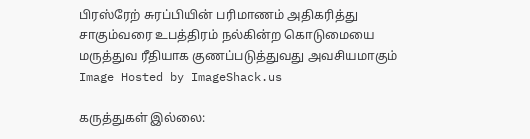பிரஸ்ரேற் சுரப்பியின் பரிமாணம் அதிகரித்து சாகும்வரை உபத்திரம் நல்கின்ற கொடுமையை மருத்துவ ரீதியாக குணப்படுத்துவது அவசியமாகும்
Image Hosted by ImageShack.us

கருத்துகள் இல்லை: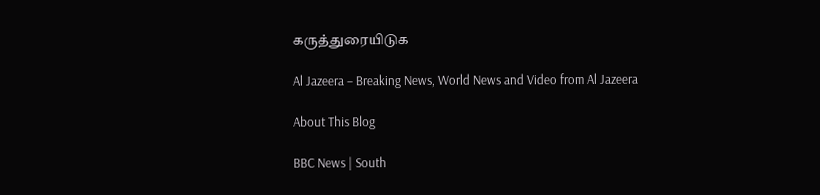கருத்துரையிடுக

Al Jazeera – Breaking News, World News and Video from Al Jazeera

About This Blog

BBC News | South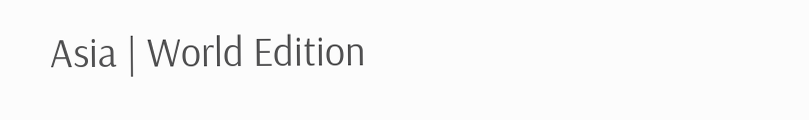Asia | World Edition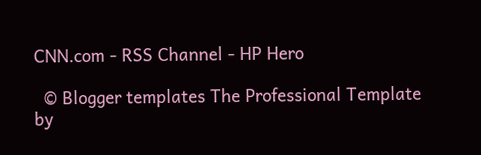CNN.com - RSS Channel - HP Hero

  © Blogger templates The Professional Template by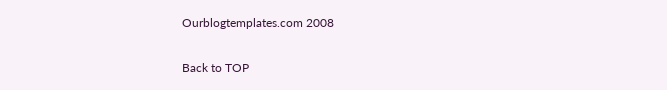Ourblogtemplates.com 2008

Back to TOP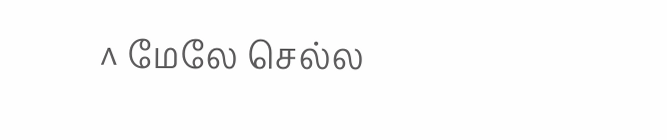^ மேலே செல்ல